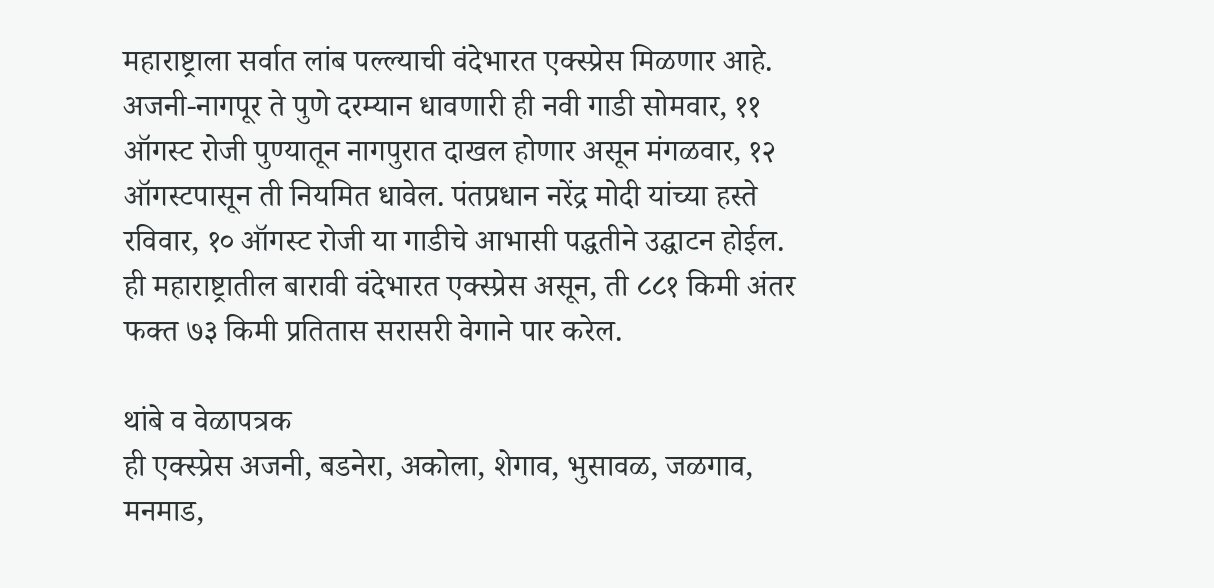महाराष्ट्राला सर्वात लांब पल्ल्याची वंदेभारत एक्स्प्रेस मिळणार आहे. अजनी-नागपूर ते पुणे दरम्यान धावणारी ही नवी गाडी सोमवार, ११ ऑगस्ट रोजी पुण्यातून नागपुरात दाखल होणार असून मंगळवार, १२ ऑगस्टपासून ती नियमित धावेल. पंतप्रधान नरेंद्र मोदी यांच्या हस्ते रविवार, १० ऑगस्ट रोजी या गाडीचे आभासी पद्धतीने उद्घाटन होईल. ही महाराष्ट्रातील बारावी वंदेभारत एक्स्प्रेस असून, ती ८८१ किमी अंतर फक्त ७३ किमी प्रतितास सरासरी वेगाने पार करेल.

थांबे व वेळापत्रक
ही एक्स्प्रेस अजनी, बडनेरा, अकोला, शेगाव, भुसावळ, जळगाव, मनमाड,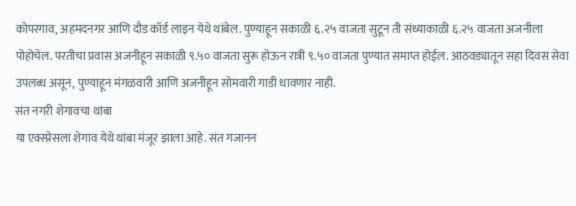कोपरगाव, अहमदनगर आणि दौड कॉर्ड लाइन येथे थांबेल. पुण्याहून सकाळी ६.२५ वाजता सुटून ती संध्याकाळी ६.२५ वाजता अजनीला पोहोचेल. परतीचा प्रवास अजनीहून सकाळी ९.५० वाजता सुरू होऊन रात्री ९.५० वाजता पुण्यात समाप्त होईल. आठवड्यातून सहा दिवस सेवा उपलब्ध असून, पुण्याहून मंगळवारी आणि अजनीहून सोमवारी गाडी धावणार नाही.
संत नगरी शेगावचा थांबा
या एक्स्प्रेसला शेगाव येथे थांबा मंजूर झाला आहे. संत गजानन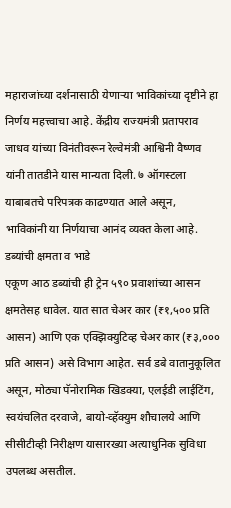महाराजांच्या दर्शनासाठी येणाऱ्या भाविकांच्या दृष्टीने हा निर्णय महत्त्वाचा आहे. केंद्रीय राज्यमंत्री प्रतापराव जाधव यांच्या विनंतीवरून रेल्वेमंत्री आश्विनी वैष्णव यांनी तातडीने यास मान्यता दिली. ७ ऑगस्टला याबाबतचे परिपत्रक काढण्यात आले असून, भाविकांनी या निर्णयाचा आनंद व्यक्त केला आहे.
डब्यांची क्षमता व भाडे
एकूण आठ डब्यांची ही ट्रेन ५९० प्रवाशांच्या आसन क्षमतेसह धावेल. यात सात चेअर कार (₹१,५०० प्रति आसन) आणि एक एक्झिक्युटिव्ह चेअर कार (₹३,००० प्रति आसन) असे विभाग आहेत. सर्व डबे वातानुकूलित असून, मोठ्या पॅनोरामिक खिडक्या, एलईडी लाईटिंग, स्वयंचलित दरवाजे, बायो-व्हॅक्युम शौचालये आणि सीसीटीव्ही निरीक्षण यासारख्या अत्याधुनिक सुविधा उपलब्ध असतील.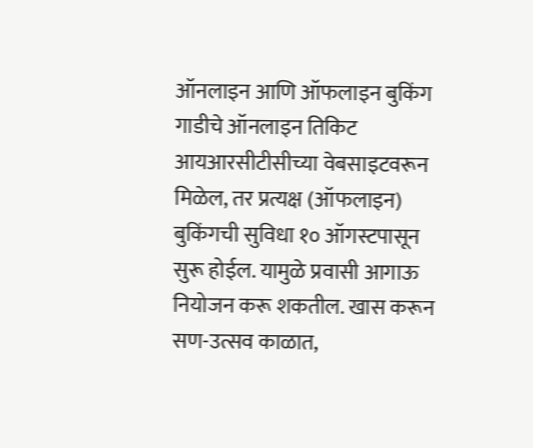ऑनलाइन आणि ऑफलाइन बुकिंग
गाडीचे ऑनलाइन तिकिट आयआरसीटीसीच्या वेबसाइटवरून मिळेल, तर प्रत्यक्ष (ऑफलाइन) बुकिंगची सुविधा १० ऑगस्टपासून सुरू होईल. यामुळे प्रवासी आगाऊ नियोजन करू शकतील. खास करून सण-उत्सव काळात,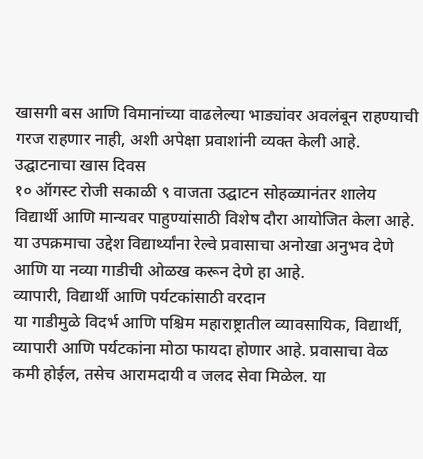खासगी बस आणि विमानांच्या वाढलेल्या भाड्यांवर अवलंबून राहण्याची गरज राहणार नाही, अशी अपेक्षा प्रवाशांनी व्यक्त केली आहे.
उद्घाटनाचा खास दिवस
१० ऑगस्ट रोजी सकाळी ९ वाजता उद्घाटन सोहळ्यानंतर शालेय विद्यार्थी आणि मान्यवर पाहुण्यांसाठी विशेष दौरा आयोजित केला आहे. या उपक्रमाचा उद्देश विद्यार्थ्यांना रेल्वे प्रवासाचा अनोखा अनुभव देणे आणि या नव्या गाडीची ओळख करून देणे हा आहे.
व्यापारी, विद्यार्थी आणि पर्यटकांसाठी वरदान
या गाडीमुळे विदर्भ आणि पश्चिम महाराष्ट्रातील व्यावसायिक, विद्यार्थी, व्यापारी आणि पर्यटकांना मोठा फायदा होणार आहे. प्रवासाचा वेळ कमी होईल, तसेच आरामदायी व जलद सेवा मिळेल. या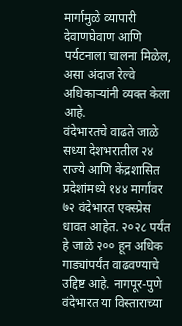मार्गामुळे व्यापारी देवाणघेवाण आणि पर्यटनाला चालना मिळेल, असा अंदाज रेल्वे अधिकाऱ्यांनी व्यक्त केला आहे.
वंदेभारतचे वाढते जाळे
सध्या देशभरातील २४ राज्ये आणि केंद्रशासित प्रदेशांमध्ये १४४ मार्गांवर ७२ वंदेभारत एक्स्प्रेस धावत आहेत. २०२८ पर्यंत हे जाळे २०० हून अधिक गाड्यांपर्यंत वाढवण्याचे उद्दिष्ट आहे. नागपूर-पुणे वंदेभारत या विस्ताराच्या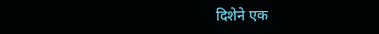दिशेने एक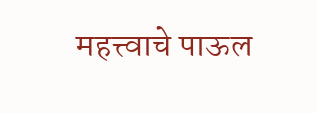महत्त्वाचे पाऊल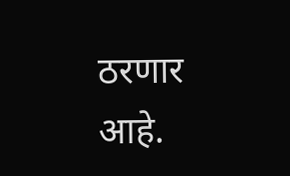ठरणार आहे.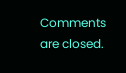Comments are closed.